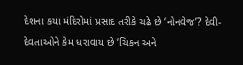દેશના કયા મંદિરોમાં પ્રસાદ તરીકે ચઢે છે ‘નોનવેજ’? દેવી-દેવતાઓને કેમ ધરાવાય છે ‘ચિકન અને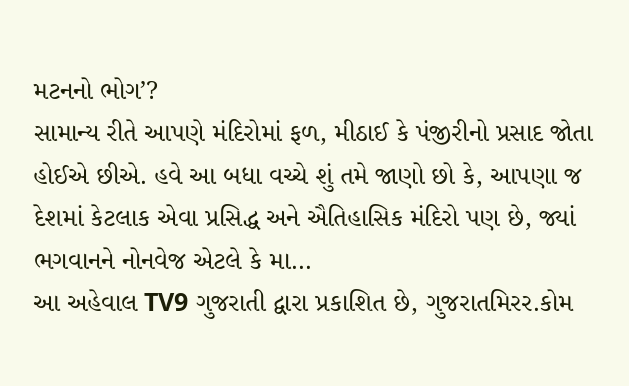મટનનો ભોગ’?
સામાન્ય રીતે આપણે મંદિરોમાં ફળ, મીઠાઈ કે પંજીરીનો પ્રસાદ જોતા હોઈએ છીએ. હવે આ બધા વચ્ચે શું તમે જાણો છો કે, આપણા જ દેશમાં કેટલાક એવા પ્રસિદ્ધ અને ઐતિહાસિક મંદિરો પણ છે, જ્યાં ભગવાનને નોનવેજ એટલે કે મા…
આ અહેવાલ TV9 ગુજરાતી દ્વારા પ્રકાશિત છે, ગુજરાતમિરર.કોમ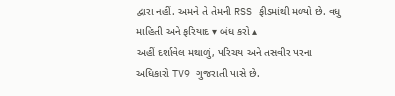દ્વારા નહીં. અમને તે તેમની RSS ફીડમાંથી મળ્યો છે. વધુ માહિતી અને ફરિયાદ ▾ બંધ કરો ▴
અહીં દર્શાવેલ મથાળું, પરિચય અને તસવીર પરના અધિકારો TV9 ગુજરાતી પાસે છે.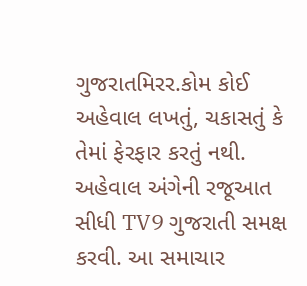ગુજરાતમિરર.કોમ કોઈ અહેવાલ લખતું, ચકાસતું કે તેમાં ફેરફાર કરતું નથી.
અહેવાલ અંગેની રજૂઆત સીધી TV9 ગુજરાતી સમક્ષ કરવી. આ સમાચાર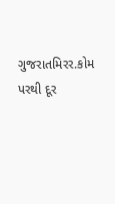ગુજરાતમિરર.કોમ પરથી દૂર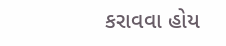કરાવવા હોય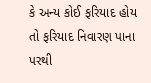કે અન્ય કોઈ ફરિયાદ હોય તો ફરિયાદ નિવારણ પાના પરથી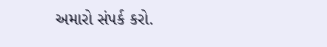અમારો સંપર્ક કરો.